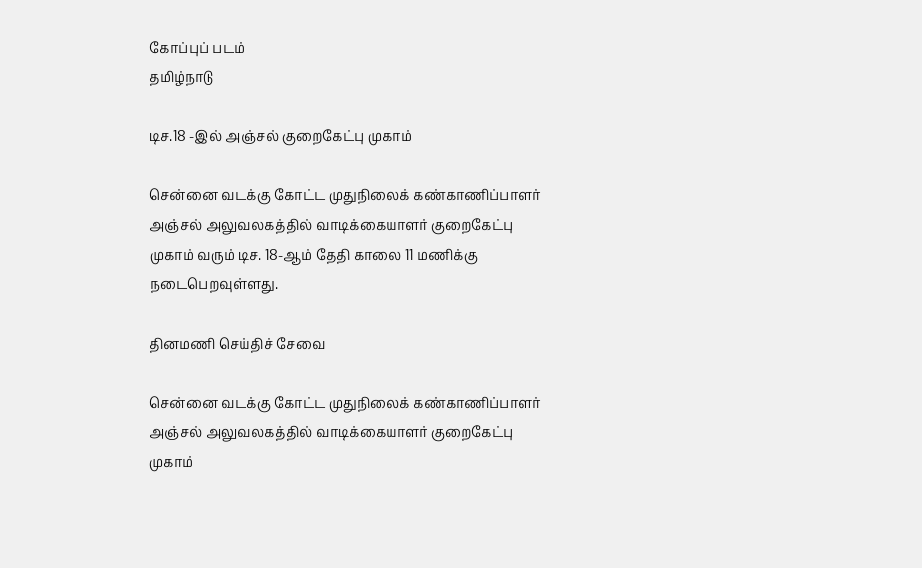கோப்புப் படம்
தமிழ்நாடு

டிச.18 -இல் அஞ்சல் குறைகேட்பு முகாம்

சென்னை வடக்கு கோட்ட முதுநிலைக் கண்காணிப்பாளர் அஞ்சல் அலுவலகத்தில் வாடிக்கையாளர் குறைகேட்பு முகாம் வரும் டிச. 18-ஆம் தேதி காலை 11 மணிக்கு நடைபெறவுள்ளது.

தினமணி செய்திச் சேவை

சென்னை வடக்கு கோட்ட முதுநிலைக் கண்காணிப்பாளர் அஞ்சல் அலுவலகத்தில் வாடிக்கையாளர் குறைகேட்பு முகாம்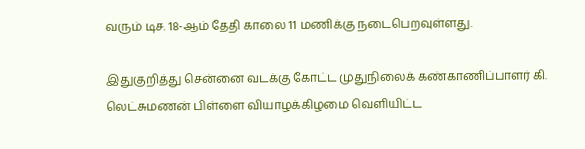வரும் டிச. 18-ஆம் தேதி காலை 11 மணிக்கு நடைபெறவுள்ளது.

இதுகுறித்து சென்னை வடக்கு கோட்ட முதுநிலைக் கண்காணிப்பாளர் கி. லெட்சுமணன் பிள்ளை வியாழக்கிழமை வெளியிட்ட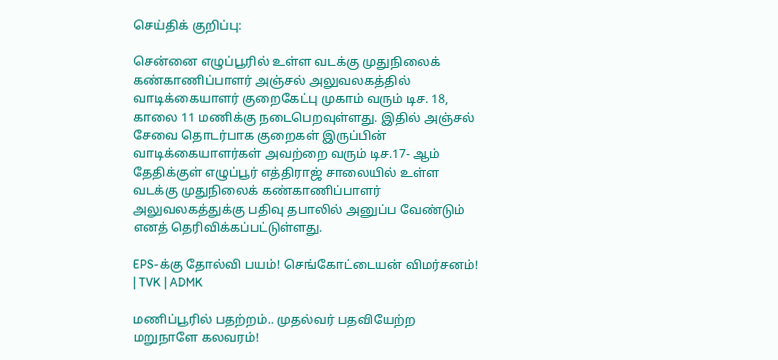செய்திக் குறிப்பு:

சென்னை எழுப்பூரில் உள்ள வடக்கு முதுநிலைக் கண்காணிப்பாளர் அஞ்சல் அலுவலகத்தில் வாடிக்கையாளர் குறைகேட்பு முகாம் வரும் டிச. 18, காலை 11 மணிக்கு நடைபெறவுள்ளது. இதில் அஞ்சல் சேவை தொடர்பாக குறைகள் இருப்பின் வாடிக்கையாளர்கள் அவற்றை வரும் டிச.17- ஆம் தேதிக்குள் எழுப்பூர் எத்திராஜ் சாலையில் உள்ள வடக்கு முதுநிலைக் கண்காணிப்பாளர் அலுவலகத்துக்கு பதிவு தபாலில் அனுப்ப வேண்டும் எனத் தெரிவிக்கப்பட்டுள்ளது.

EPS-க்கு தோல்வி பயம்! செங்கோட்டையன் விமர்சனம்! | TVK | ADMK

மணிப்பூரில் பதற்றம்.. முதல்வர் பதவியேற்ற மறுநாளே கலவரம்!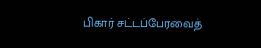பிகார் சட்டப்பேரவைத்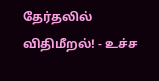தேர்தலில் விதிமீறல்! - உச்ச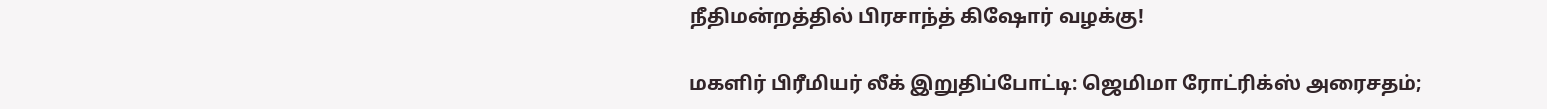நீதிமன்றத்தில் பிரசாந்த் கிஷோர் வழக்கு!

மகளிர் பிரீமியர் லீக் இறுதிப்போட்டி: ஜெமிமா ரோட்ரிக்ஸ் அரைசதம்;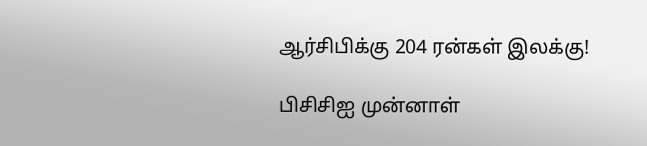ஆர்சிபிக்கு 204 ரன்கள் இலக்கு!

பிசிசிஐ முன்னாள்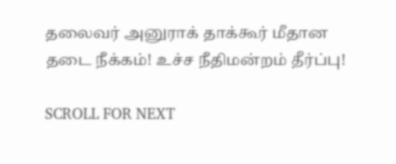தலைவர் அனுராக் தாக்கூர் மீதான தடை நீக்கம்! உச்ச நீதிமன்றம் தீர்ப்பு!

SCROLL FOR NEXT